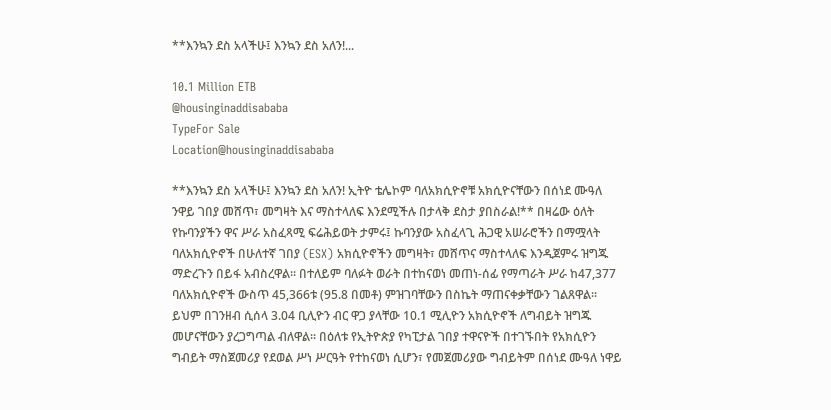**እንኳን ደስ አላችሁ፤ እንኳን ደስ አለን!...

10.1 Million ETB
@housinginaddisababa
TypeFor Sale
Location@housinginaddisababa

**እንኳን ደስ አላችሁ፤ እንኳን ደስ አለን! ኢትዮ ቴሌኮም ባለአክሲዮኖቹ አክሲዮናቸውን በሰነደ ሙዓለ ንዋይ ገበያ መሸጥ፣ መግዛት እና ማስተላለፍ እንደሚችሉ በታላቅ ደስታ ያበስራል!** በዛሬው ዕለት የኩባንያችን ዋና ሥራ አስፈጻሚ ፍሬሕይወት ታምሩ፤ ኩባንያው አስፈላጊ ሕጋዊ አሠራሮችን በማሟላት ባለአክሲዮኖች በሁለተኛ ገበያ (ESX) አክሲዮኖችን መግዛት፣ መሸጥና ማስተላለፍ እንዲጀምሩ ዝግጁ ማድረጉን በይፋ አብስረዋል። በተለይም ባለፉት ወራት በተከናወነ መጠነ-ሰፊ የማጣራት ሥራ ከ47,377 ባለአክሲዮኖች ውስጥ 45,366ቱ (95.8 በመቶ) ምዝገባቸውን በስኬት ማጠናቀቃቸውን ገልጸዋል። ይህም በገንዘብ ሲሰላ 3.04 ቢሊዮን ብር ዋጋ ያላቸው 10.1 ሚሊዮን አክሲዮኖች ለግብይት ዝግጁ መሆናቸውን ያረጋግጣል ብለዋል። በዕለቱ የኢትዮጵያ የካፒታል ገበያ ተዋናዮች በተገኙበት የአክሲዮን ግብይት ማስጀመሪያ የደወል ሥነ ሥርዓት የተከናወነ ሲሆን፣ የመጀመሪያው ግብይትም በሰነደ ሙዓለ ነዋይ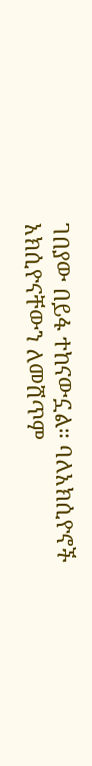ገበያው በይፋ ተከናውኗል። ባለአክሲዮኖች አክሲዮናቸውን ለመሸጥም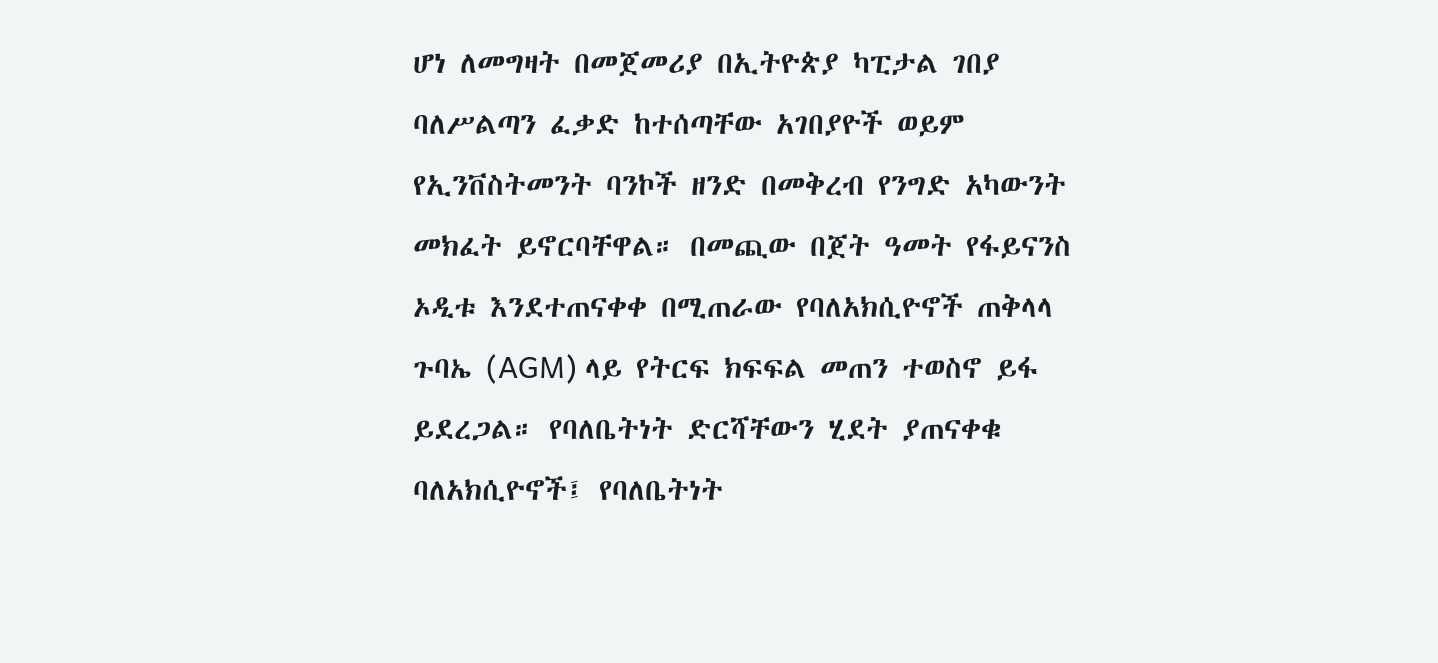ሆነ ለመግዛት በመጀመሪያ በኢትዮጵያ ካፒታል ገበያ ባለሥልጣን ፈቃድ ከተሰጣቸው አገበያዮች ወይም የኢንቨስትመንት ባንኮች ዘንድ በመቅረብ የንግድ አካውንት መክፈት ይኖርባቸዋል። በመጪው በጀት ዓመት የፋይናንስ ኦዲቱ እንደተጠናቀቀ በሚጠራው የባለአክሲዮኖች ጠቅላላ ጉባኤ (AGM) ላይ የትርፍ ክፍፍል መጠን ተወስኖ ይፋ ይደረጋል። የባለቤትነት ድርሻቸውን ሂደት ያጠናቀቁ ባለአክሲዮኖች፤ የባለቤትነት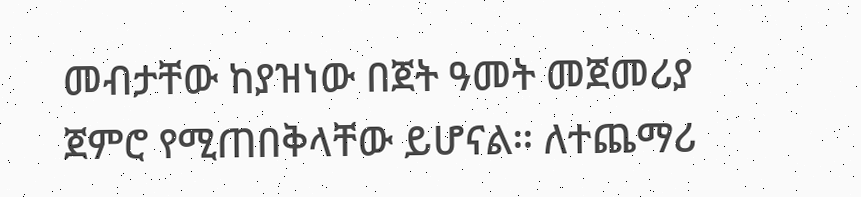መብታቸው ከያዝነው በጀት ዓመት መጀመሪያ ጀምሮ የሚጠበቅላቸው ይሆናል። ለተጨማሪ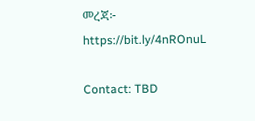መረጃ፦ https://bit.ly/4nROnuL

Contact: TBD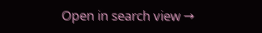Open in search view →